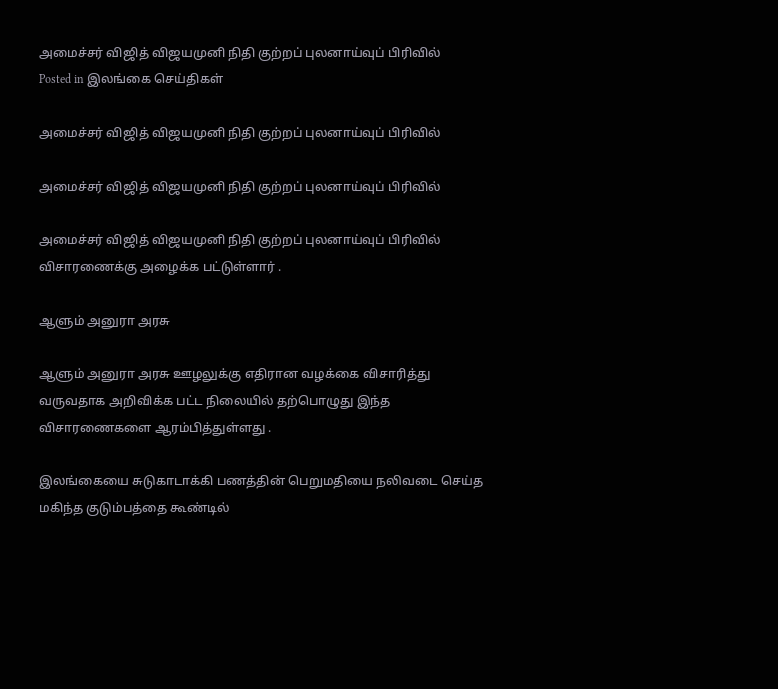அமைச்சர் விஜித் விஜயமுனி நிதி குற்றப் புலனாய்வுப் பிரிவில்
Posted in இலங்கை செய்திகள்

அமைச்சர் விஜித் விஜயமுனி நிதி குற்றப் புலனாய்வுப் பிரிவில்

அமைச்சர் விஜித் விஜயமுனி நிதி குற்றப் புலனாய்வுப் பிரிவில்

அமைச்சர் விஜித் விஜயமுனி நிதி குற்றப் புலனாய்வுப் பிரிவில் விசாரணைக்கு அழைக்க பட்டுள்ளார் .

ஆளும் அனுரா அரசு

ஆளும் அனுரா அரசு ஊழலுக்கு எதிரான வழக்கை விசாரித்து வருவதாக அறிவிக்க பட்ட நிலையில் தற்பொழுது இந்த விசாரணைகளை ஆரம்பித்துள்ளது .

இலங்கையை சுடுகாடாக்கி பணத்தின் பெறுமதியை நலிவடை செய்த மகிந்த குடும்பத்தை கூண்டில்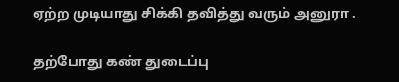ஏற்ற முடியாது சிக்கி தவித்து வரும் அனுரா .

தற்போது கண் துடைப்பு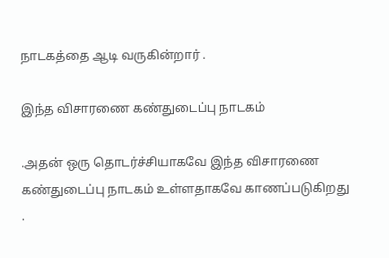நாடகத்தை ஆடி வருகின்றார் .

இந்த விசாரணை கண்துடைப்பு நாடகம்

.அதன் ஒரு தொடர்ச்சியாகவே இந்த விசாரணை கண்துடைப்பு நாடகம் உள்ளதாகவே காணப்படுகிறது .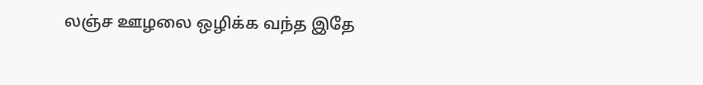லஞ்ச ஊழலை ஒழிக்க வந்த இதே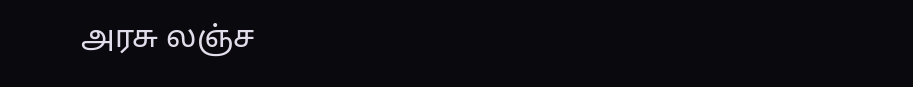அரசு லஞ்ச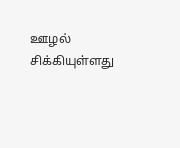ஊழல் சிக்கியுள்ளது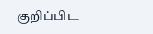குறிப்பிட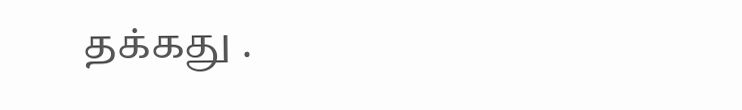தக்கது .